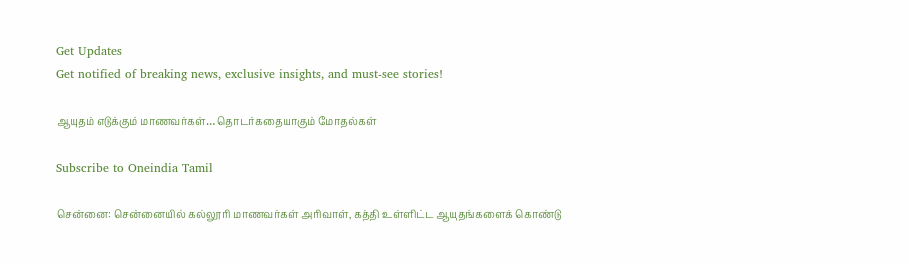Get Updates
Get notified of breaking news, exclusive insights, and must-see stories!

ஆயுதம் எடுக்கும் மாணவர்கள்… தொடர்கதையாகும் மோதல்கள்

Subscribe to Oneindia Tamil

சென்னை: சென்னையில் கல்லூரி மாணவர்கள் அரிவாள், கத்தி உள்ளிட்ட ஆயுதங்களைக் கொண்டு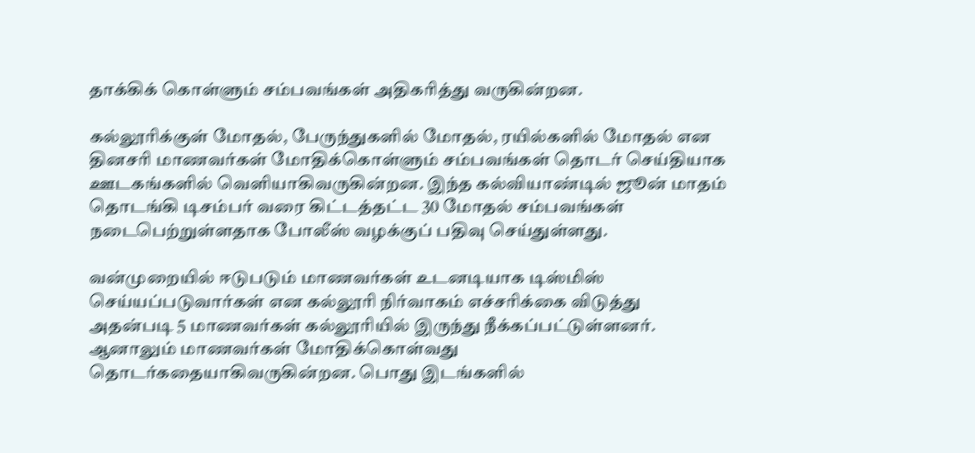தாக்கிக் கொள்ளும் சம்பவங்கள் அதிகரித்து வருகின்றன.

கல்லூரிக்குள் மோதல், பேருந்துகளில் மோதல், ரயில்களில் மோதல் என தினசரி மாணவர்கள் மோதிக்கொள்ளும் சம்பவங்கள் தொடர் செய்தியாக ஊடகங்களில் வெளியாகிவருகின்றன. இந்த கல்வியாண்டில் ஜூன் மாதம் தொடங்கி டிசம்பர் வரை கிட்டத்தட்ட 30 மோதல் சம்பவங்கள் நடைபெற்றுள்ளதாக போலீஸ் வழக்குப் பதிவு செய்துள்ளது.

வன்முறையில் ஈடுபடும் மாணவர்கள் உடனடியாக டிஸ்மிஸ் செய்யப்படுவார்கள் என கல்லூரி நிர்வாகம் எச்சரிக்கை விடுத்து அதன்படி 5 மாணவர்கள் கல்லூரியில் இருந்து நீக்கப்பட்டுள்ளனர். ஆனாலும் மாணவர்கள் மோதிக்கொள்வது தொடர்கதையாகிவருகின்றன. பொது இடங்களில்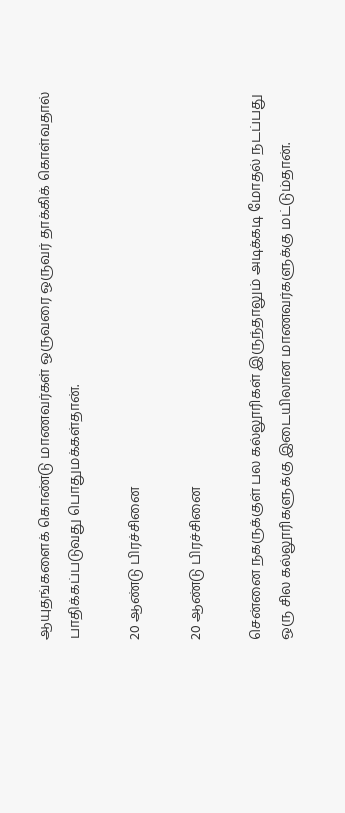ஆயுதங்களைக் கொண்டு மாணவர்கள் ஒருவரை ஒருவர் தாக்கிக் கொள்வதால் பாதிக்கப்படுவது பொதுமக்கள்தான்.

20 ஆண்டு பிரச்சினை

20 ஆண்டு பிரச்சினை

சென்னை நகருக்குள் பல கல்லூரிகள் இருந்தாலும் அடிக்கடி மோதல் நடப்பது ஒரு சில கல்லூரிகளுக்கு இடையிலான மாணவர்களுக்கு மட்டும்தான்.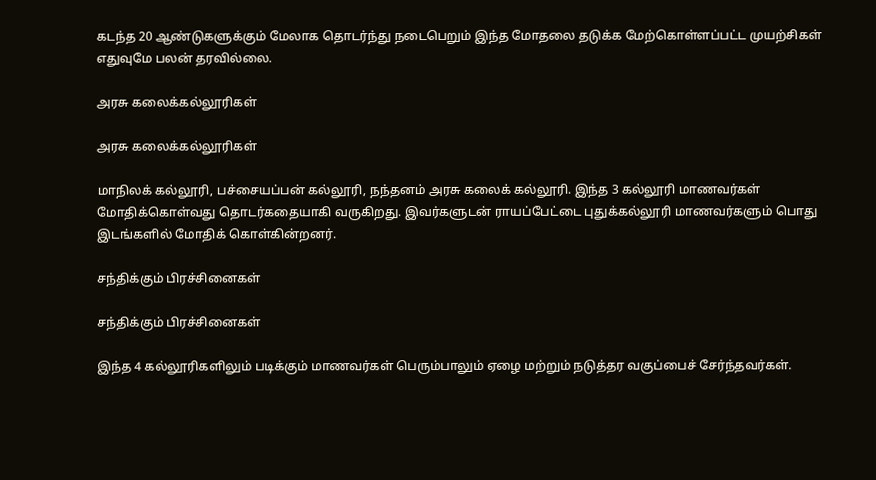கடந்த 20 ஆண்டுகளுக்கும் மேலாக தொடர்ந்து நடைபெறும் இந்த மோதலை தடுக்க மேற்கொள்ளப்பட்ட முயற்சிகள் எதுவுமே பலன் தரவில்லை.

அரசு கலைக்கல்லூரிகள்

அரசு கலைக்கல்லூரிகள்

மாநிலக் கல்லூரி, பச்சையப்பன் கல்லூரி, நந்தனம் அரசு கலைக் கல்லூரி. இந்த 3 கல்லூரி மாணவர்கள் மோதிக்கொள்வது தொடர்கதையாகி வருகிறது. இவர்களுடன் ராயப்பேட்டை புதுக்கல்லூரி மாணவர்களும் பொது இடங்களில் மோதிக் கொள்கின்றனர்.

சந்திக்கும் பிரச்சினைகள்

சந்திக்கும் பிரச்சினைகள்

இந்த 4 கல்லூரிகளிலும் படிக்கும் மாணவர்கள் பெரும்பாலும் ஏழை மற்றும் நடுத்தர வகுப்பைச் சேர்ந்தவர்கள்.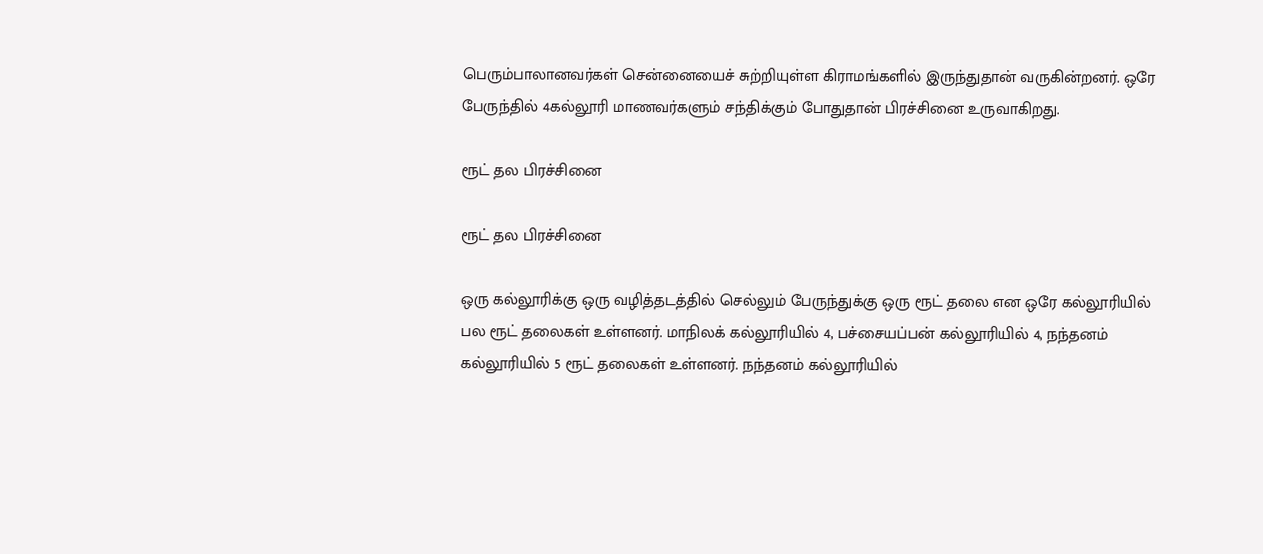பெரும்பாலானவர்கள் சென்னையைச் சுற்றியுள்ள கிராமங்களில் இருந்துதான் வருகின்றனர். ஒரே பேருந்தில் 4கல்லூரி மாணவர்களும் சந்திக்கும் போதுதான் பிரச்சினை உருவாகிறது.

ரூட் தல பிரச்சினை

ரூட் தல பிரச்சினை

ஒரு கல்லூரிக்கு ஒரு வழித்தடத்தில் செல்லும் பேருந்துக்கு ஒரு ரூட் தலை என ஒரே கல்லூரியில் பல ரூட் தலைகள் உள்ளனர். மாநிலக் கல்லூரியில் 4, பச்சையப்பன் கல்லூரியில் 4, நந்தனம் கல்லூரியில் 5 ரூட் தலைகள் உள்ளனர். நந்தனம் கல்லூரியில்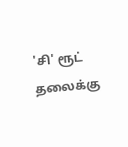'சி' ரூட் தலைக்கு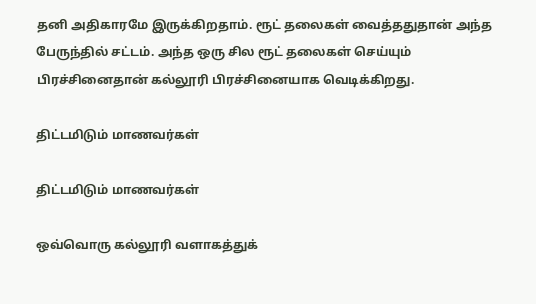தனி அதிகாரமே இருக்கிறதாம். ரூட் தலைகள் வைத்ததுதான் அந்த பேருந்தில் சட்டம். அந்த ஒரு சில ரூட் தலைகள் செய்யும் பிரச்சினைதான் கல்லூரி பிரச்சினையாக வெடிக்கிறது.

திட்டமிடும் மாணவர்கள்

திட்டமிடும் மாணவர்கள்

ஒவ்வொரு கல்லூரி வளாகத்துக்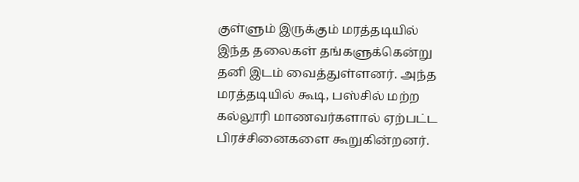குள்ளும் இருக்கும் மரத்தடியில் இந்த தலைகள் தங்களுக்கென்று தனி இடம் வைத்துள்ளனர். அந்த மரத்தடியில் கூடி, பஸ்சில் மற்ற கல்லூரி மாணவர்களால் ஏற்பட்ட பிரச்சினைகளை கூறுகின்றனர்.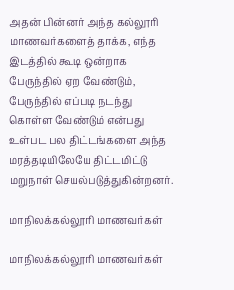அதன் பின்னர் அந்த கல்லூரி மாணவர்களைத் தாக்க, எந்த இடத்தில் கூடி ஒன்றாக பேருந்தில் ஏற வேண்டும், பேருந்தில் எப்படி நடந்து கொள்ள வேண்டும் என்பது உள்பட பல திட்டங்களை அந்த மரத்தடியிலேயே திட்டமிட்டு மறுநாள் செயல்படுத்துகின்றனர்.

மாநிலக்கல்லூரி மாணவர்கள்

மாநிலக்கல்லூரி மாணவர்கள்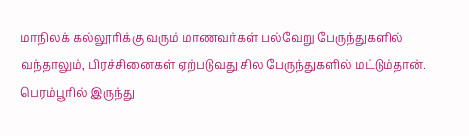மாநிலக் கல்லூரிக்கு வரும் மாணவர்கள் பல்வேறு பேருந்துகளில் வந்தாலும், பிரச்சினைகள் ஏற்படுவது சில பேருந்துகளில் மட்டும்தான். பெரம்பூரில் இருந்து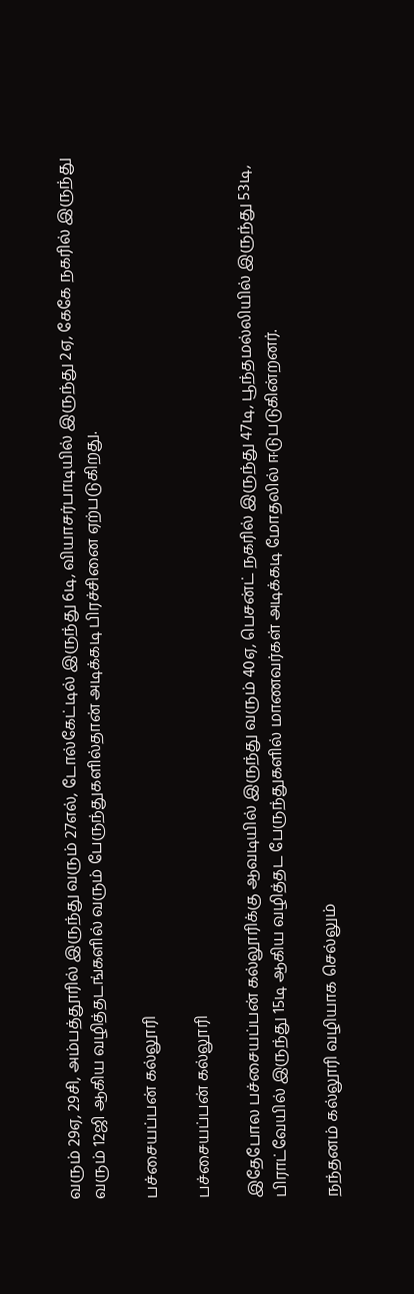வரும் 29ஏ, 29சி, அம்பத்தூரில் இருந்து வரும் 27எல், டோல்கேட்டில் இருந்து 6டி, வியாசர்பாடியில் இருந்து 2ஏ, கேகே நகரில் இருந்து வரும் 12ஜி ஆகிய வழித்தடங்களில் வரும் பேருந்துகளில்தான் அடிக்கடி பிரச்சினை ஏற்படுகிறது.

பச்சையப்பன் கல்லூரி

பச்சையப்பன் கல்லூரி

இதேபோல பச்சையப்பன் கல்லூரிக்கு ஆவடியில் இருந்து வரும் 40ஏ, பெசன்ட் நகரில் இருந்து 47டி, பூந்தமல்லியில் இருந்து 53டி, பிராட்வேயில் இருந்து 15டி ஆகிய வழித்தட பேருந்துகளில் மாணவர்கள் அடிக்கடி மோதலில் ஈடுபடுகின்றனர்.

நந்தனம் கல்லூரி வழியாக செல்லும்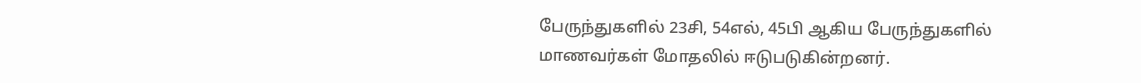பேருந்துகளில் 23சி, 54எல், 45பி ஆகிய பேருந்துகளில் மாணவர்கள் மோதலில் ஈடுபடுகின்றனர்.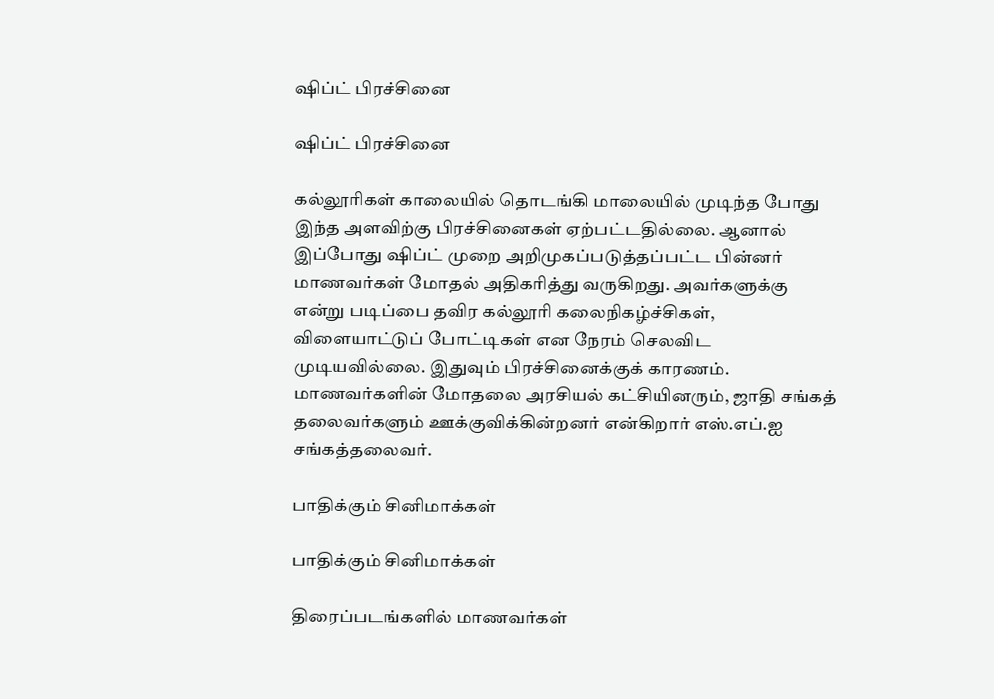ஷிப்ட் பிரச்சினை

ஷிப்ட் பிரச்சினை

கல்லூரிகள் காலையில் தொடங்கி மாலையில் முடிந்த போது இந்த அளவிற்கு பிரச்சினைகள் ஏற்பட்டதில்லை. ஆனால் இப்போது ஷிப்ட் முறை அறிமுகப்படுத்தப்பட்ட பின்னர் மாணவர்கள் மோதல் அதிகரித்து வருகிறது. அவர்களுக்கு என்று படிப்பை தவிர கல்லூரி கலைநிகழ்ச்சிகள், விளையாட்டுப் போட்டிகள் என நேரம் செலவிட முடியவில்லை. இதுவும் பிரச்சினைக்குக் காரணம். மாணவர்களின் மோதலை அரசியல் கட்சியினரும், ஜாதி சங்கத் தலைவர்களும் ஊக்குவிக்கின்றனர் என்கிறார் எஸ்.எப்.ஐ சங்கத்தலைவர்.

பாதிக்கும் சினிமாக்கள்

பாதிக்கும் சினிமாக்கள்

திரைப்படங்களில் மாணவர்கள்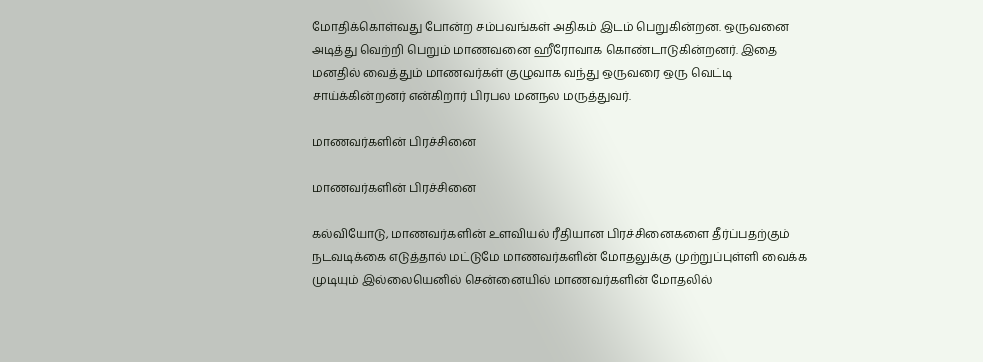மோதிக்கொள்வது போன்ற சம்பவங்கள் அதிகம் இடம் பெறுகின்றன. ஒருவனை அடித்து வெற்றி பெறும் மாணவனை ஹீரோவாக கொண்டாடுகின்றனர். இதை மனதில் வைத்தும் மாணவர்கள் குழுவாக வந்து ஒருவரை ஒரு வெட்டி சாய்க்கின்றனர் என்கிறார் பிரபல மனநல மருத்துவர்.

மாணவர்களின் பிரச்சினை

மாணவர்களின் பிரச்சினை

கல்வியோடு, மாணவர்களின் உளவியல் ரீதியான பிரச்சினைகளை தீர்ப்பதற்கும் நடவடிக்கை எடுத்தால் மட்டுமே மாணவர்களின் மோதலுக்கு முற்றுப்புள்ளி வைக்க முடியும் இல்லையெனில் சென்னையில் மாணவர்களின் மோதலில்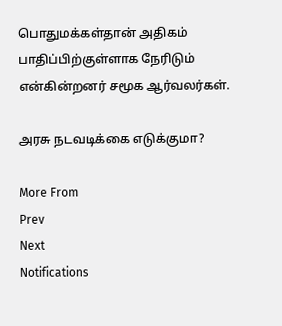பொதுமக்கள்தான் அதிகம் பாதிப்பிற்குள்ளாக நேரிடும் என்கின்றனர் சமூக ஆர்வலர்கள்.

அரசு நடவடிக்கை எடுக்குமா?

More From
Prev
Next
Notifications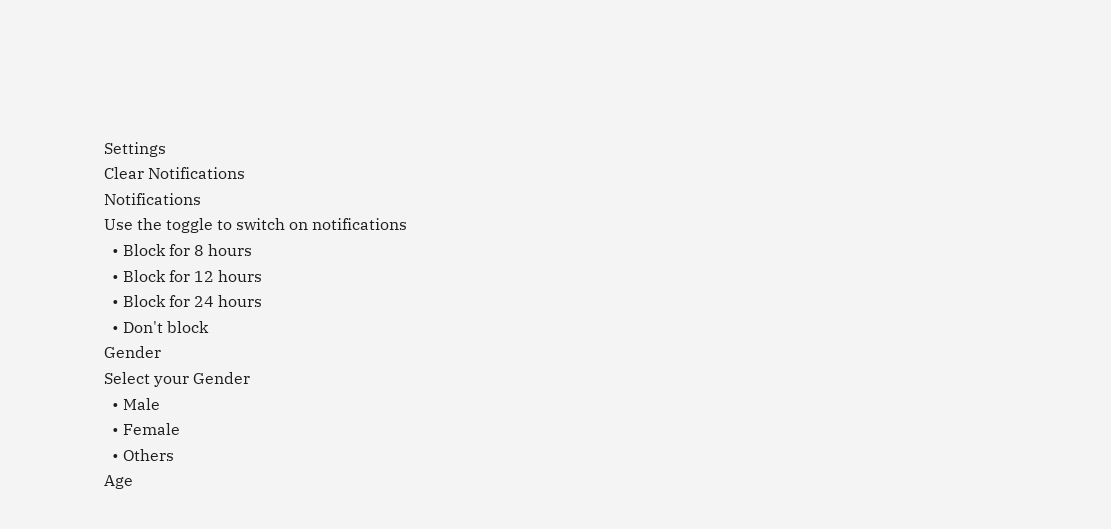Settings
Clear Notifications
Notifications
Use the toggle to switch on notifications
  • Block for 8 hours
  • Block for 12 hours
  • Block for 24 hours
  • Don't block
Gender
Select your Gender
  • Male
  • Female
  • Others
Age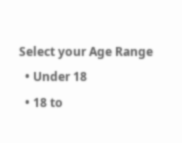Select your Age Range
  • Under 18
  • 18 to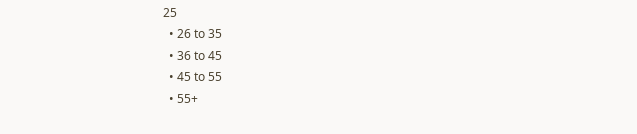25
  • 26 to 35
  • 36 to 45
  • 45 to 55
  • 55+